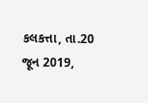કલકત્તા, તા.20 જૂન 2019,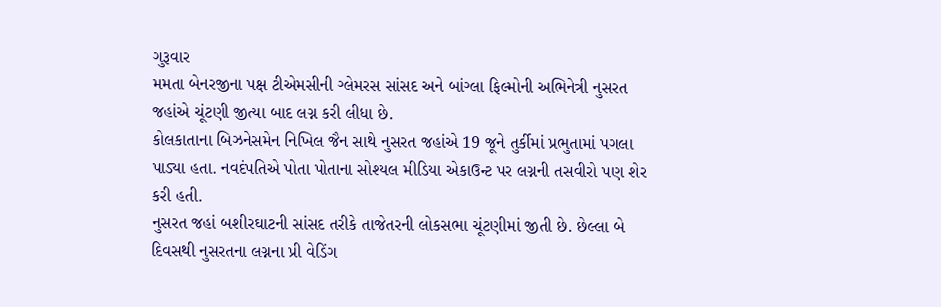ગુરૂવાર
મમતા બેનરજીના પક્ષ ટીએમસીની ગ્લેમરસ સાંસદ અને બાંગ્લા ફિલ્મોની અભિનેત્રી નુસરત જહાંએ ચૂંટણી જીત્યા બાદ લગ્ન કરી લીધા છે.
કોલકાતાના બિઝનેસમેન નિખિલ જૈન સાથે નુસરત જહાંએ 19 જૂને તુર્કીમાં પ્રભુતામાં પગલા પાડ્યા હતા. નવદંપતિએ પોતા પોતાના સોશ્યલ મીડિયા એકાઉન્ટ પર લગ્નની તસવીરો પણ શેર કરી હતી.
નુસરત જહાં બશીરઘાટની સાંસદ તરીકે તાજેતરની લોકસભા ચૂંટણીમાં જીતી છે. છેલ્લા બે દિવસથી નુસરતના લગ્નના પ્રી વેડિંગ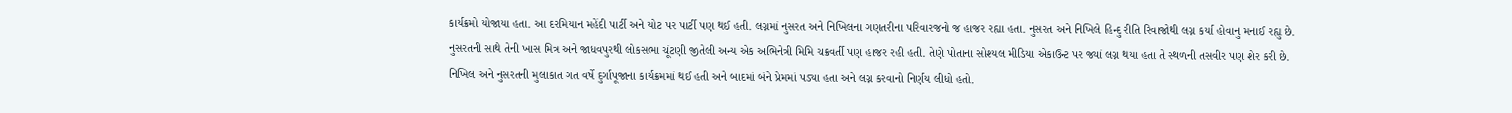કાર્યક્રમો યોજાયા હતા. આ દરમિયાન મહેંદી પાર્ટી અને યોટ પર પાર્ટી પણ થઈ હતી. લગ્નમાં નુસરત અને નિખિલના ગણતરીના પરિવારજનો જ હાજર રહ્યા હતા. નુસરત અને નિખિલે હિન્દુ રીતિ રિવાજોથી લગ્ન કર્યા હોવાનુ મનાઈ રહ્યુ છે.
નુસરતની સાથે તેની ખાસ મિત્ર અને જાધવપુરથી લોકસભા ચૂંટણી જીતેલી અન્ય એક અભિનેત્રી મિમિ ચક્રવર્તી પણ હાજર રહી હતી. તેણે પોતાના સોશ્યલ મીડિયા એકાઉન્ટ પર જ્યાં લગ્ન થયા હતા તે સ્થળની તસવીર પણ શેર કરી છે.
નિખિલ અને નુસરતની મુલાકાત ગત વર્ષે દુર્ગાપૂજાના કાર્યક્રમમાં થઈ હતી અને બાદમાં બંને પ્રેમમાં પડ્યા હતા અને લગ્ન કરવાનો નિર્ણય લીધો હતો.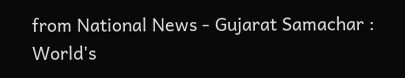from National News - Gujarat Samachar : World's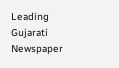Leading Gujarati Newspaper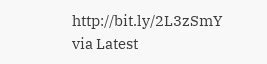http://bit.ly/2L3zSmY
via Latest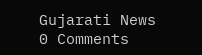Gujarati News
0 Comments